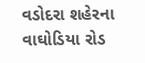વડોદરા શહેરના વાઘોડિયા રોડ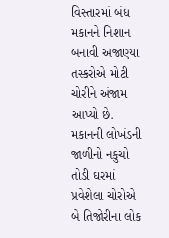વિસ્તારમાં બંધ મકાનને નિશાન બનાવી અજાણ્યા તસ્કરોએ મોટી ચોરીને અંજામ આપ્યો છે. મકાનની લોખંડની જાળીનો નકુચો તોડી ઘરમાં પ્રવેશેલા ચોરોએ બે તિજોરીના લોક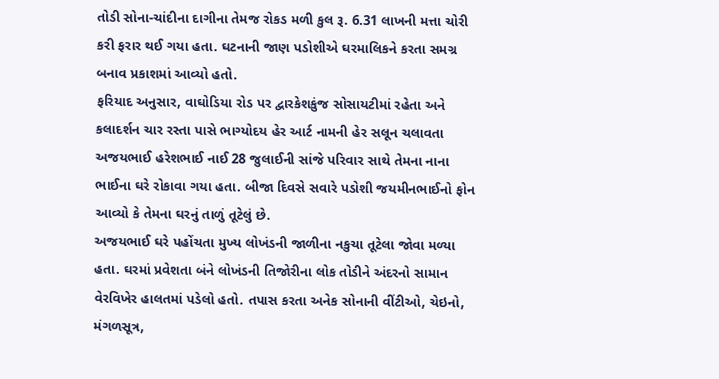તોડી સોના-ચાંદીના દાગીના તેમજ રોકડ મળી કુલ રૂ. 6.31 લાખની મત્તા ચોરી કરી ફરાર થઈ ગયા હતા. ઘટનાની જાણ પડોશીએ ઘરમાલિકને કરતા સમગ્ર બનાવ પ્રકાશમાં આવ્યો હતો.
ફરિયાદ અનુસાર, વાઘોડિયા રોડ પર દ્વારકેશકુંજ સોસાયટીમાં રહેતા અને કલાદર્શન ચાર રસ્તા પાસે ભાગ્યોદય હેર આર્ટ નામની હેર સલૂન ચલાવતા અજયભાઈ હરેશભાઈ નાઈ 28 જુલાઈની સાંજે પરિવાર સાથે તેમના નાના ભાઈના ઘરે રોકાવા ગયા હતા. બીજા દિવસે સવારે પડોશી જયમીનભાઈનો ફોન આવ્યો કે તેમના ઘરનું તાળું તૂટેલું છે.
અજયભાઈ ઘરે પહોંચતા મુખ્ય લોખંડની જાળીના નકુચા તૂટેલા જોવા મળ્યા હતા. ઘરમાં પ્રવેશતા બંને લોખંડની તિજોરીના લોક તોડીને અંદરનો સામાન વેરવિખેર હાલતમાં પડેલો હતો. તપાસ કરતા અનેક સોનાની વીંટીઓ, ચેઇનો, મંગળસૂત્ર,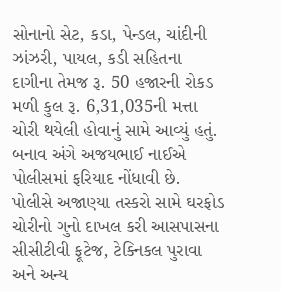સોનાનો સેટ, કડા, પેન્ડલ, ચાંદીની ઝાંઝરી, પાયલ, કડી સહિતના દાગીના તેમજ રૂ. 50 હજારની રોકડ મળી કુલ રૂ. 6,31,035ની મત્તા ચોરી થયેલી હોવાનું સામે આવ્યું હતું.
બનાવ અંગે અજયભાઈ નાઈએ પોલીસમાં ફરિયાદ નોંધાવી છે. પોલીસે અજાણ્યા તસ્કરો સામે ઘરફોડ ચોરીનો ગુનો દાખલ કરી આસપાસના સીસીટીવી ફૂટેજ, ટેક્નિકલ પુરાવા અને અન્ય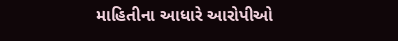માહિતીના આધારે આરોપીઓ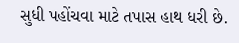સુધી પહોંચવા માટે તપાસ હાથ ધરી છે.